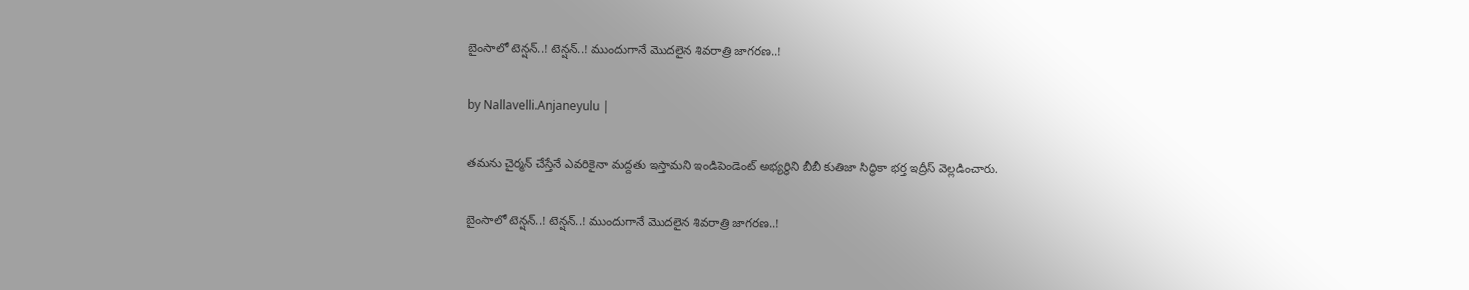బైంసాలో టెన్షన్..! టెన్షన్..! ముందుగానే మొదలైన శివరాత్రి జాగరణ..!

by Nallavelli.Anjaneyulu |

తమను చైర్మన్ చేస్తేనే ఎవరికైనా మద్దతు ఇస్తామని ఇండిపెండెంట్ అభ్యర్థిని బీబీ కుతిజా సిద్ధికా భర్త ఇద్రీస్ వెల్లడించారు.

బైంసాలో టెన్షన్..! టెన్షన్..! ముందుగానే మొదలైన శివరాత్రి జాగరణ..!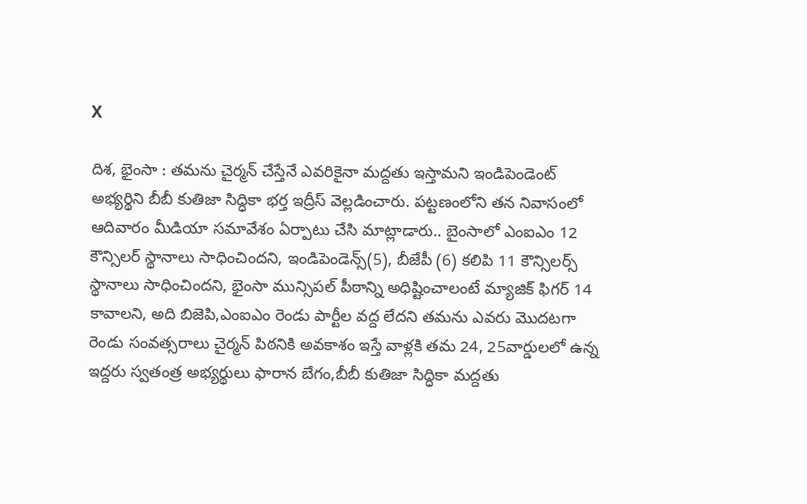X

దిశ, భైంసా : తమను చైర్మన్ చేస్తేనే ఎవరికైనా మద్దతు ఇస్తామని ఇండిపెండెంట్ అభ్యర్థిని బీబీ కుతిజా సిద్ధికా భర్త ఇద్రీస్ వెల్లడించారు. పట్టణంలోని తన నివాసంలో ఆదివారం మీడియా సమావేశం ఏర్పాటు చేసి మాట్లాడారు.. బైంసాలో ఎంఐఎం 12 కౌన్సిలర్ స్థానాలు సాధించిందని, ఇండిపెండెన్స్(5), బీజేపీ (6) కలిపి 11 కౌన్సిలర్స్ స్థానాలు సాధించిందని, భైంసా మున్సిపల్ పీఠాన్ని అధిష్టించాలంటే మ్యాజిక్ ఫిగర్ 14 కావాలని, అది బిజెపి,ఎంఐఎం రెండు పార్టీల వద్ద లేదని తమను ఎవరు మొదటగా రెండు సంవత్సరాలు చైర్మన్ పిఠనికి అవకాశం ఇస్తే వాళ్లకి తమ 24, 25వార్డులలో ఉన్న ఇద్దరు స్వతంత్ర అభ్యర్థులు ఫారాన బేగం,బీబీ కుతిజా సిద్ధికా మద్దతు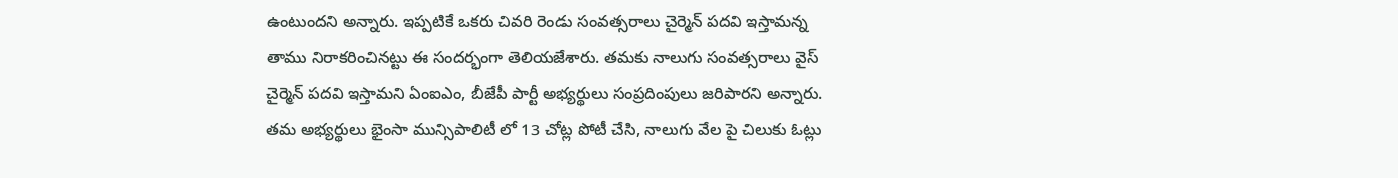ఉంటుందని అన్నారు. ఇప్పటికే ఒకరు చివరి రెండు సంవత్సరాలు చైర్మెన్ పదవి ఇస్తామన్న తాము నిరాకరించినట్టు ఈ సందర్భంగా తెలియజేశారు. తమకు నాలుగు సంవత్సరాలు వైస్ చైర్మెన్ పదవి ఇస్తామని ఏంఐఎం, బీజేపీ పార్టీ అభ్యర్థులు సంప్రదింపులు జరిపారని అన్నారు. తమ అభ్యర్థులు భైంసా మున్సిపాలిటీ లో 13 చోట్ల పోటీ చేసి, నాలుగు వేల పై చిలుకు ఓట్లు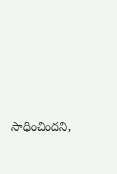సాధించిందని,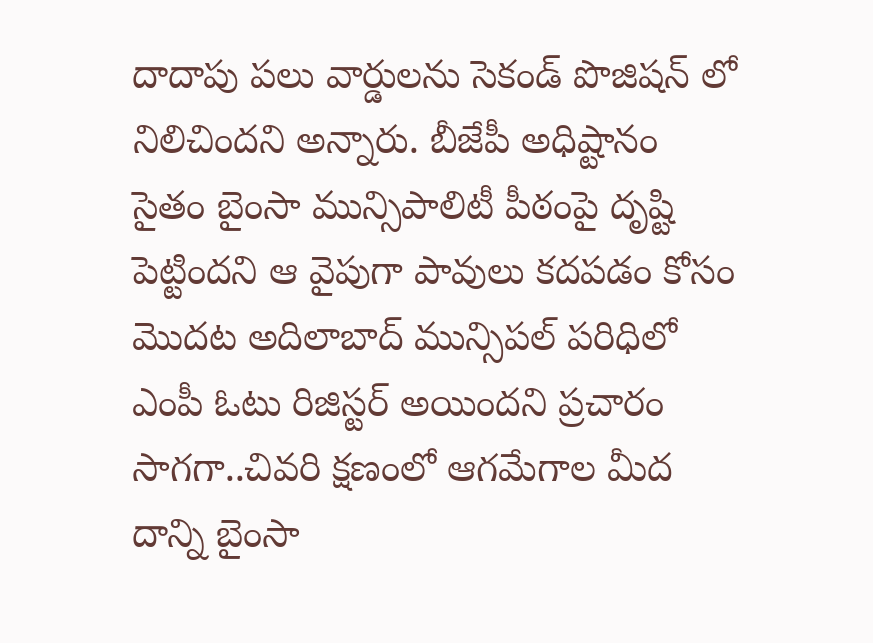దాదాపు పలు వార్డులను సెకండ్ పొజిషన్ లో నిలిచిందని అన్నారు. బీజేపీ అధిష్టానం సైతం బైంసా మున్సిపాలిటీ పీఠంపై దృష్టి పెట్టిందని ఆ వైపుగా పావులు కదపడం కోసం మొదట అదిలాబాద్ మున్సిపల్ పరిధిలో ఎంపీ ఓటు రిజిస్టర్ అయిందని ప్రచారం సాగగా..చివరి క్షణంలో ఆగమేగాల మీద దాన్ని బైంసా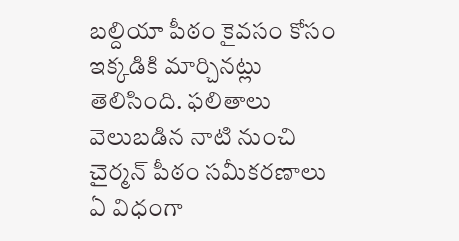బల్దియా పీఠం కైవసం కోసం ఇక్కడికి మార్చినట్లు తెలిసింది. ఫలితాలు వెలుబడిన నాటి నుంచి చైర్మన్ పీఠం సమీకరణాలు ఏ విధంగా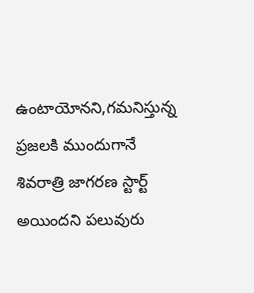ఉంటాయోనని,గమనిస్తున్న ప్రజలకి ముందుగానే శివరాత్రి జాగరణ స్టార్ట్ అయిందని పలువురు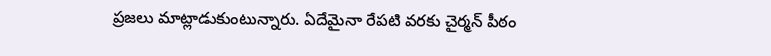ప్రజలు మాట్లాడుకుంటున్నారు. ఏదేమైనా రేపటి వరకు చైర్మన్ పీఠం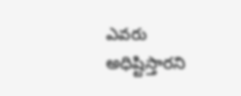ఎవరు అధిష్టిస్తారని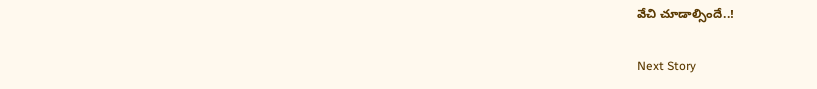వేచి చూడాల్సిందే..!

Next Story